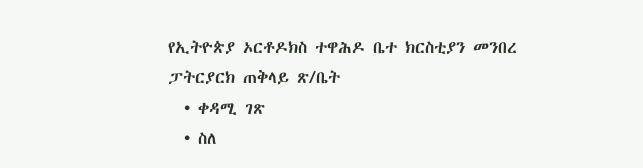የኢትዮጵያ ኦርቶዶክስ ተዋሕዶ ቤተ ክርስቲያን መንበረ ፓትርያርክ ጠቅላይ ጽ/ቤት
  • ቀዳሚ ገጽ
  • ስለ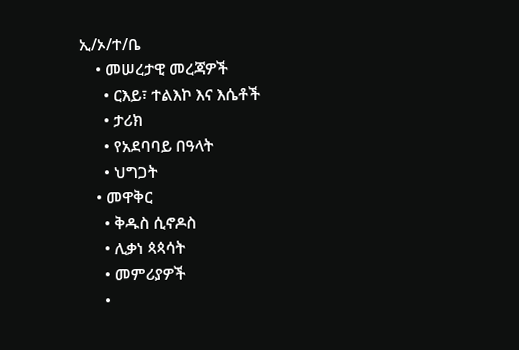ኢ/ኦ/ተ/ቤ
    • መሠረታዊ መረጃዎች
      • ርእይ፣ ተልእኮ እና እሴቶች
      • ታሪክ
      • የአደባባይ በዓላት
      • ህግጋት
    • መዋቅር
      • ቅዱስ ሲኖዶስ
      • ሊቃነ ጳጳሳት
      • መምሪያዎች
      •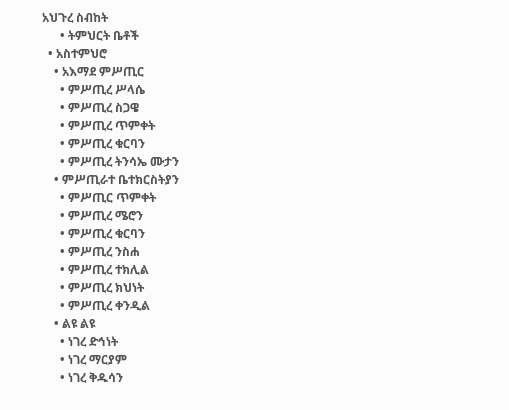አህጉረ ስብከት
      • ትምህርት ቤቶች
  • አስተምህሮ
    • አእማደ ምሥጢር
      • ምሥጢረ ሥላሴ
      • ምሥጢረ ስጋዌ
      • ምሥጢረ ጥምቀት
      • ምሥጢረ ቁርባን
      • ምሥጢረ ትንሳኤ ሙታን
    • ምሥጢራተ ቤተክርስትያን
      • ምሥጢር ጥምቀት
      • ምሥጢረ ሜሮን
      • ምሥጢረ ቁርባን
      • ምሥጢረ ንስሐ
      • ምሥጢረ ተክሊል
      • ምሥጢረ ክህነት
      • ምሥጢረ ቀንዲል
    • ልዩ ልዩ
      • ነገረ ድኅነት
      • ነገረ ማርያም
      • ነገረ ቅዱሳን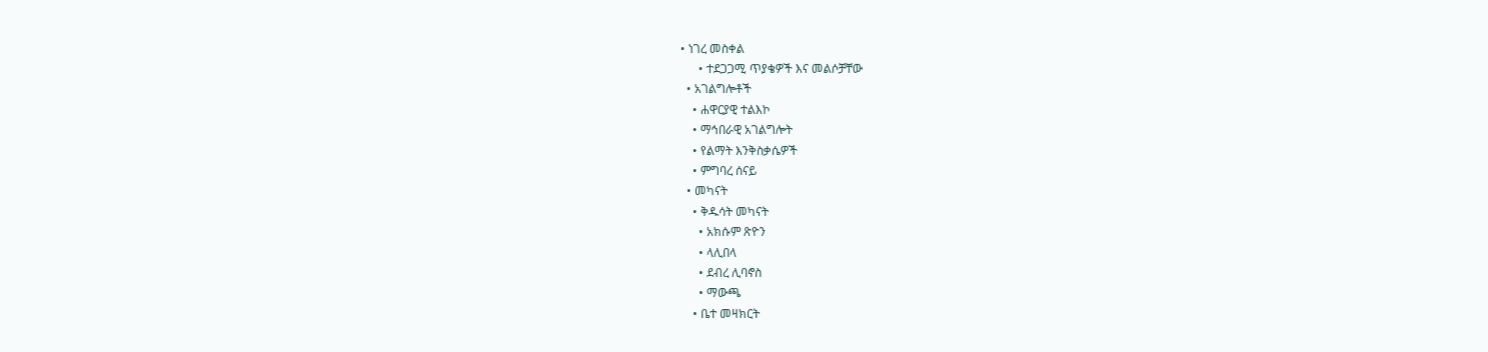• ነገረ መስቀል
      • ተደጋጋሚ ጥያቄዎች እና መልሶቻቸው
  • አገልግሎቶች
    • ሐዋርያዊ ተልእኮ
    • ማኅበራዊ አገልግሎት
    • የልማት እንቅስቃሴዎች
    • ምግባረ ሰናይ
  • መካናት
    • ቅዱሳት መካናት
      • አክሱም ጽዮን
      • ላሊበላ
      • ደብረ ሊባኖስ
      • ማውጫ
    • ቤተ መዛክርት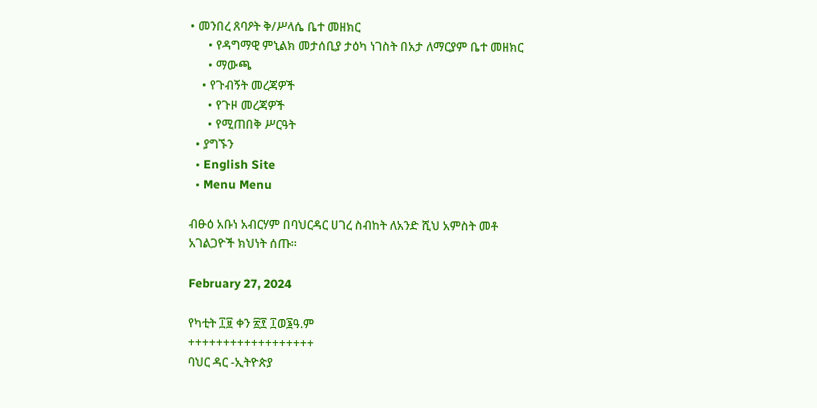• መንበረ ጸባዖት ቅ/ሥላሴ ቤተ መዘክር
      • የዳግማዊ ምኒልክ መታሰቢያ ታዕካ ነገስት በአታ ለማርያም ቤተ መዘክር
      • ማውጫ
    • የጉብኝት መረጃዎች
      • የጉዞ መረጃዎች
      • የሚጠበቅ ሥርዓት
  • ያግኙን
  • English Site
  • Menu Menu

ብፁዕ አቡነ አብርሃም በባህርዳር ሀገረ ስብከት ለአንድ ሺህ አምስት መቶ አገልጋዮች ክህነት ሰጡ።

February 27, 2024

የካቲት ፲፱ ቀን ፳፻ ፲ወ፮ዓ.ም
++++++++++++++++++
ባህር ዳር -ኢትዮጵያ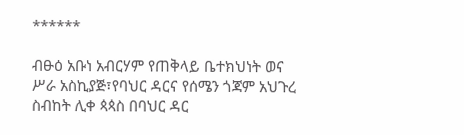******

ብፁዕ አቡነ አብርሃም የጠቅላይ ቤተክህነት ወና ሥራ አስኪያጅ፣የባህር ዳርና የሰሜን ጎጃም አህጉረ ስብከት ሊቀ ጳጳስ በባህር ዳር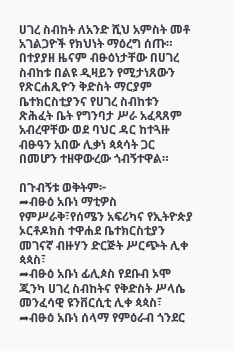ሀገረ ስብከት ለአንድ ሺህ አምስት መቶ አገልጋዮች የክህነት ማዕረግ ሰጡ። በተያያዘ ዜናም ብፁዕነታቸው በሀገረ ስብከቱ በልዩ ዲዛይን የሚታነጸውን የጽርሐጺዮን ቅድስት ማርያም ቤተክርስቲያንና የሀገረ ስብከቱን ጽሕፈት ቤት የግንባታ ሥራ አፈጻጸም አብረዋቸው ወደ ባህር ዳር ከተጓዙ ብፁዓን አበው ሊቃነ ጳጳሳት ጋር በመሆን ተዘዋውረው ጎብኝተዋል።

በጉብኝቱ ወቅትም፦
➦ብፁዕ አቡነ ማቲዎስ የምሥራቅ፣የሰሜን አፍሪካና የኢትዮጵያ ኦርቶዶክስ ተዋሐደ ቤተክርስቲያን መገናኛ ብዙሃን ድርጅት ሥርጭት ሊቀ ጳጳስ፣
➦ብፁዕ አቡነ ፊሊጶስ የደቡብ ኦሞ ጂንካ ሀገረ ስብከትና የቅድስት ሥላሴ መንፈሳዊ ዩንቨርሲቲ ሊቀ ጳጳስ፣
➦ብፁዕ አቡነ ሰላማ የምዕራብ ጎንደር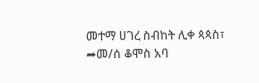መተማ ሀገረ ስብከት ሊቀ ጳጳስ፣
➦መ/ሰ ቆሞስ አባ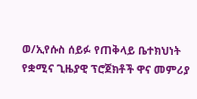ወ/ኢየሱስ ሰይፉ የጠቅላይ ቤተክህነት የቋሚና ጊዜያዊ ፕሮጀክቶች ዋና መምሪያ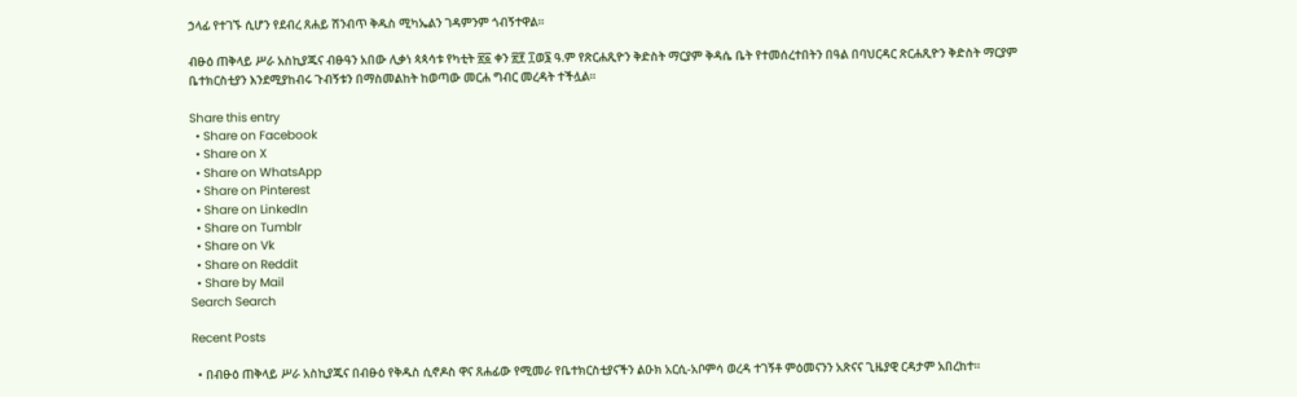ኃላፊ የተገኙ ሲሆን የደብረ ጸሐይ ሽንብጥ ቅዱስ ሚካኤልን ገዳምንም ጎብኝተዋል።

ብፁዕ ጠቅላይ ሥራ አስኪያጁና ብፁዓን አበው ሊቃነ ጳጳሳቱ የካቲት ፳፩ ቀን ፳፻ ፲ወ፮ ዓ.ም የጽርሐጺዮን ቅድስት ማርያም ቅዳሴ ቤት የተመሰረተበትን በዓል በባህርዳር ጽርሐጺዮን ቅድስት ማርያም ቤተክርስቲያን እንደሚያከብሩ ጉብኝቱን በማስመልከት ከወጣው መርሐ ግብር መረዳት ተችሏል።

Share this entry
  • Share on Facebook
  • Share on X
  • Share on WhatsApp
  • Share on Pinterest
  • Share on LinkedIn
  • Share on Tumblr
  • Share on Vk
  • Share on Reddit
  • Share by Mail
Search Search

Recent Posts

  • በብፁዕ ጠቅላይ ሥራ አስኪያጁና በብፁዕ የቅዱስ ሲኖዶስ ዋና ጸሐፊው የሚመራ የቤተክርስቲያናችን ልዑክ አርሲ-አቦምሳ ወረዳ ተገኝቶ ምዕመናንን አጽናና ጊዜያዊ ርዳታም አበረከተ።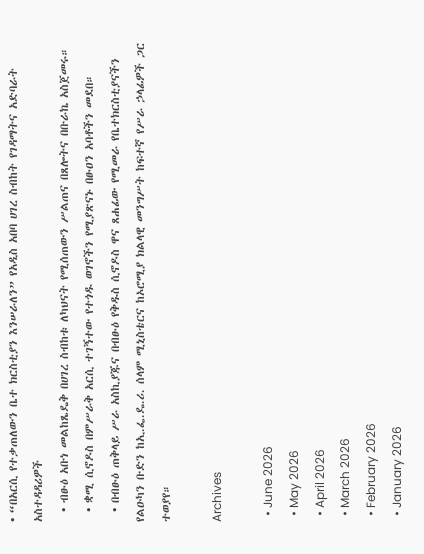• “በአርሲ የተቃጠለውን ቤተ ክርስቲያን እንሠራለን” የአዲስ አበባ ሀገረ ስብከት የገዳማትና አድባራት አስተዳዳሪዎች
  • ብፁዕ አቡነ መልከጼዴቅ በሀገረ ስብከቱ ለካህናት የሚሰጠውን ሥልጠና በጸሎትና በቡራኬ አስጀመሩ።
  • ቋሚ ሲኖዶስ በምሥራቅ አርሲ ተገኝተው የተጎዱ ወገኖችን የሚያጽናኑ በፁዐን አባቶችን መደበ።
  • በብፁዕ ጠቅላይ ሥራ አስኪያጁና በብፁዕ የቅዱስ ሲኖዶስ ዋና ጸሐፊው የሚመራ የቤተክርስቲያናችን የልዑካን ቡድን ከኢ.ፌ.ዴ.ሪ. ሰላም ሚኒስቴርና ከኦሮሚያ ክልላዊ መንግሥት ከፍተኛ የሥራ ኃላፊዎች ጋር ተወያየ።

Archives

  • June 2026
  • May 2026
  • April 2026
  • March 2026
  • February 2026
  • January 2026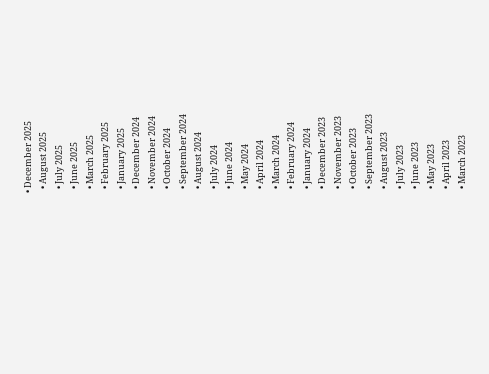• December 2025
  • August 2025
  • July 2025
  • June 2025
  • March 2025
  • February 2025
  • January 2025
  • December 2024
  • November 2024
  • October 2024
  • September 2024
  • August 2024
  • July 2024
  • June 2024
  • May 2024
  • April 2024
  • March 2024
  • February 2024
  • January 2024
  • December 2023
  • November 2023
  • October 2023
  • September 2023
  • August 2023
  • July 2023
  • June 2023
  • May 2023
  • April 2023
  • March 2023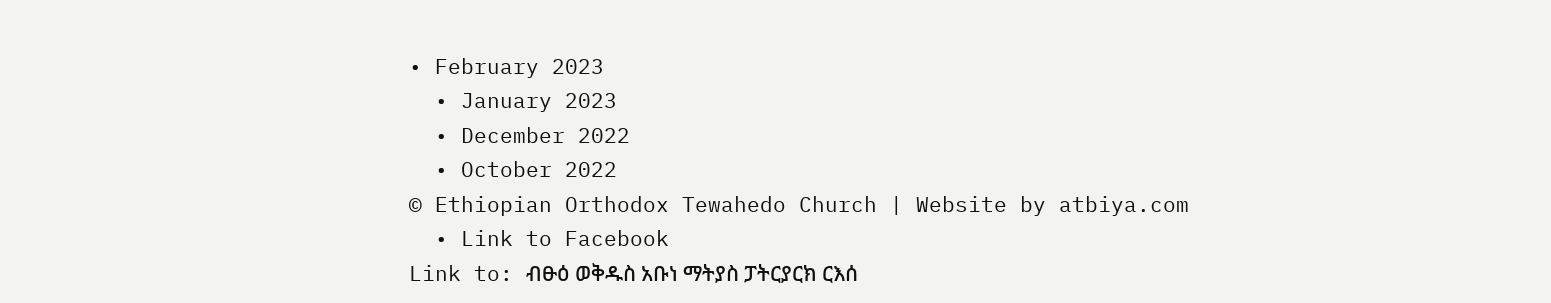• February 2023
  • January 2023
  • December 2022
  • October 2022
© Ethiopian Orthodox Tewahedo Church | Website by atbiya.com
  • Link to Facebook
Link to: ብፁዕ ወቅዱስ አቡነ ማትያስ ፓትርያርክ ርእሰ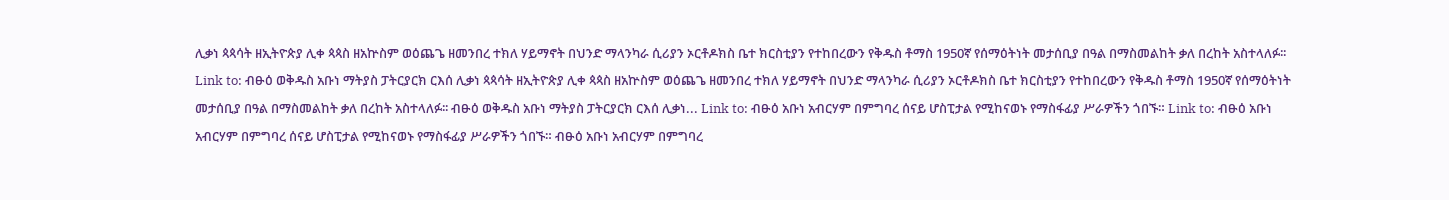ሊቃነ ጳጳሳት ዘኢትዮጵያ ሊቀ ጳጳስ ዘአኵስም ወዕጨጌ ዘመንበረ ተክለ ሃይማኖት በህንድ ማላንካራ ሲሪያን ኦርቶዶክስ ቤተ ክርስቲያን የተከበረውን የቅዱስ ቶማስ 1950ኛ የሰማዕትነት መታሰቢያ በዓል በማስመልከት ቃለ በረከት አስተላለፉ፡፡ Link to: ብፁዕ ወቅዱስ አቡነ ማትያስ ፓትርያርክ ርእሰ ሊቃነ ጳጳሳት ዘኢትዮጵያ ሊቀ ጳጳስ ዘአኵስም ወዕጨጌ ዘመንበረ ተክለ ሃይማኖት በህንድ ማላንካራ ሲሪያን ኦርቶዶክስ ቤተ ክርስቲያን የተከበረውን የቅዱስ ቶማስ 1950ኛ የሰማዕትነት መታሰቢያ በዓል በማስመልከት ቃለ በረከት አስተላለፉ፡፡ ብፁዕ ወቅዱስ አቡነ ማትያስ ፓትርያርክ ርእሰ ሊቃነ... Link to: ብፁዕ አቡነ አብርሃም በምግባረ ሰናይ ሆስፒታል የሚከናወኑ የማስፋፊያ ሥራዎችን ጎበኙ። Link to: ብፁዕ አቡነ አብርሃም በምግባረ ሰናይ ሆስፒታል የሚከናወኑ የማስፋፊያ ሥራዎችን ጎበኙ። ብፁዕ አቡነ አብርሃም በምግባረ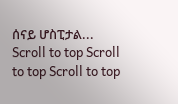ሰናይ ሆስፒታል...
Scroll to top Scroll to top Scroll to top